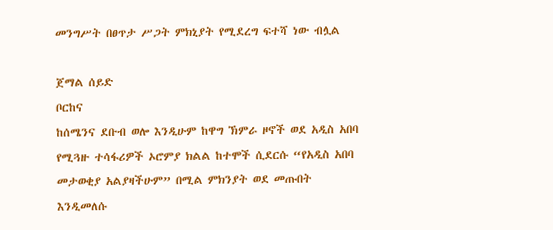መንግሥት በፀጥታ ሥጋት ምክኒያት የሚደረግ ፍተሻ ነው ብሏል

ጀማል ሰይድ
ቦርከና
ከሰሜንና ደቡብ ወሎ እንዲሁም ከዋግ ኽምራ ዞኖች ወደ አዲስ አበባ የሚጓዙ ተሳፋሪዎች ኦሮምያ ክልል ከተሞች ሲደርሱ “የአዲስ አበባ መታወቂያ አልያዛችሁም” በሚል ምክንያት ወደ መጡበት እንዲመለሱ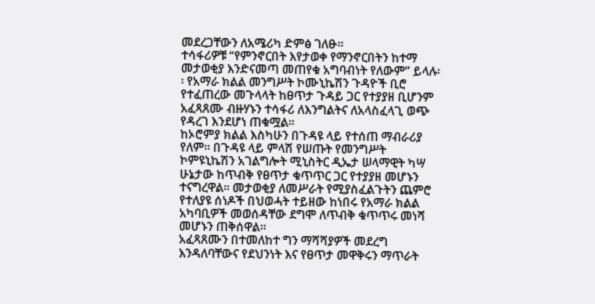መደረጋቸውን ለአሜሪካ ድምፅ ገለፁ፡፡
ተሳፋሪዎቹ “የምንኖርበት እየታወቀ የማንኖርበትን ከተማ መታወቂያ እንድናመጣ መጠየቁ አግባብነት የለውም” ይላሉ፡፡ የአማራ ክልል መንግሥት ኮሙኒኬሽን ጉዳዮች ቢሮ የተፈጠረው መጉላላት ከፀጥታ ጉዳይ ጋር የተያያዘ ቢሆንም አፈጻጸሙ ብዙሃኑን ተሳፋሪ ለእንግልትና ለአላስፈላጊ ወጭ የዳረገ እንደሆነ ጠቁሟል፡፡
ከኦሮምያ ክልል እስካሁን በጉዳዩ ላይ የተሰጠ ማብራሪያ የለም፡፡ በጉዳዩ ላይ ምላሽ የሠጡት የመንግሥት ኮምዩኒኬሽን አገልግሎት ሚኒስትር ዲኤታ ሠላማዊት ካሣ ሁኔታው ከጥብቅ የፀጥታ ቁጥጥር ጋር የተያያዘ መሆኑን ተናግረዋል። መታወቂያ ለመሥራት የሚያስፈልጉትን ጨምሮ የተለያዩ ሰነዶች በህወሓት ተይዘው ከነበሩ የአማራ ክልል አካባቢዎች መወሰዳቸው ደግሞ ለጥብቅ ቁጥጥሩ መነሻ መሆኑን ጠቅሰዋል።
አፈጻጸሙን በተመለከተ ግን ማሻሻያዎች መደረግ እንዳለባቸውና የደህንነት እና የፀጥታ መዋቅሩን ማጥራት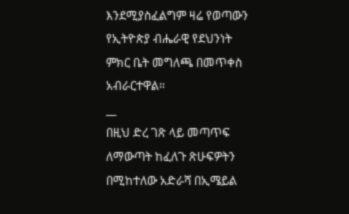እንደሚያስፈልግም ዛሬ የወጣውን የኢትዮጵያ ብሔራዊ የደህንነት ምክር ቤት መግለጫ በመጥቀስ አብራርተዋል።
__
በዚህ ድረ ገጽ ላይ መጣጥፍ ለማውጣት ከፈለጉ ጽሁፍዎትን በሚከተለው አድራሻ በኢሜይል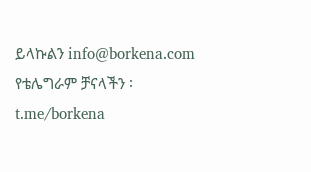ይላኩልን info@borkena.com
የቴሌግራም ቻናላችን ፡ t.me/borkena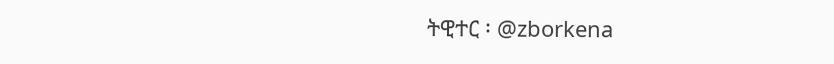ትዊተር ፡ @zborkena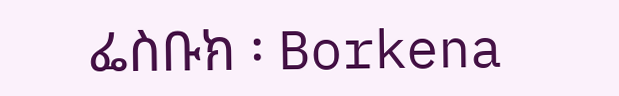ፌስቡክ ፡ Borkena